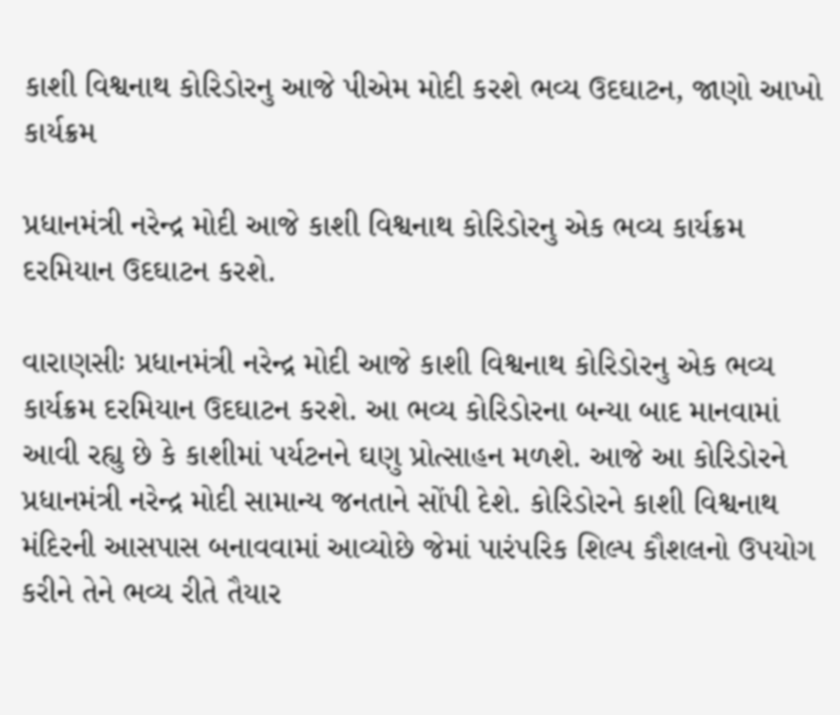કાશી વિશ્વનાથ કોરિડોરનુ આજે પીએમ મોદી કરશે ભવ્ય ઉદઘાટન, જાણો આખો કાર્યક્રમ

પ્રધાનમંત્રી નરેન્દ્ર મોદી આજે કાશી વિશ્વનાથ કોરિડોરનુ એક ભવ્ય કાર્યક્રમ દરમિયાન ઉદઘાટન કરશે.

વારાણસીઃ પ્રધાનમંત્રી નરેન્દ્ર મોદી આજે કાશી વિશ્વનાથ કોરિડોરનુ એક ભવ્ય કાર્યક્રમ દરમિયાન ઉદઘાટન કરશે. આ ભવ્ય કોરિડોરના બન્યા બાદ માનવામાં આવી રહ્યુ છે કે કાશીમાં પર્યટનને ઘણુ પ્રોત્સાહન મળશે. આજે આ કોરિડોરને પ્રધાનમંત્રી નરેન્દ્ર મોદી સામાન્ય જનતાને સોંપી દેશે. કોરિડોરને કાશી વિશ્વનાથ મંદિરની આસપાસ બનાવવામાં આવ્યોછે જેમાં પારંપરિક શિલ્પ કૌશલનો ઉપયોગ કરીને તેને ભવ્ય રીતે તૈયાર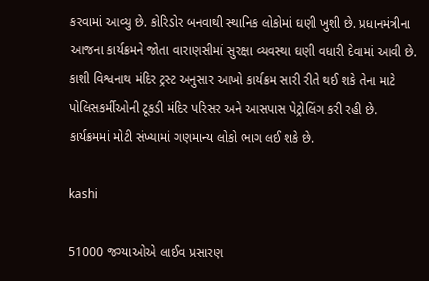કરવામાં આવ્યુ છે. કોરિડોર બનવાથી સ્થાનિક લોકોમાં ઘણી ખુશી છે. પ્રધાનમંત્રીના આજના કાર્યક્રમને જોતા વારાણસીમાં સુરક્ષા વ્યવસ્થા ઘણી વધારી દેવામાં આવી છે. કાશી વિશ્વનાથ મંદિર ટ્રસ્ટ અનુસાર આખો કાર્યક્રમ સારી રીતે થઈ શકે તેના માટે પોલિસકર્મીઓની ટૂકડી મંદિર પરિસર અને આસપાસ પેટ્રોલિંગ કરી રહી છે. કાર્યક્રમમાં મોટી સંખ્યામાં ગણમાન્ય લોકો ભાગ લઈ શકે છે.

kashi

51000 જગ્યાઓએ લાઈવ પ્રસારણ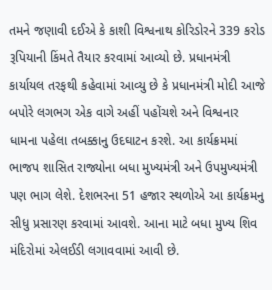તમને જણાવી દઈએ કે કાશી વિશ્વનાથ કોરિડોરને 339 કરોડ રૂપિયાની કિંમતે તૈયાર કરવામાં આવ્યો છે. પ્રધાનમંત્રી કાર્યાયલ તરફથી કહેવામાં આવ્યુ છે કે પ્રધાનમંત્રી મોદી આજે બપોરે લગભગ એક વાગે અહીં પહોંચશે અને વિશ્વનાર ધામના પહેલા તબક્કાનુ ઉદઘાટન કરશે. આ કાર્યક્રમમાં ભાજપ શાસિત રાજ્યોના બધા મુખ્યમંત્રી અને ઉપમુખ્યમંત્રી પણ ભાગ લેશે. દેશભરના 51 હજાર સ્થળોએ આ કાર્યક્રમનુ સીધુ પ્રસારણ કરવામાં આવશે. આના માટે બધા મુખ્ય શિવ મંદિરોમાં એલઈડી લગાવવામાં આવી છે.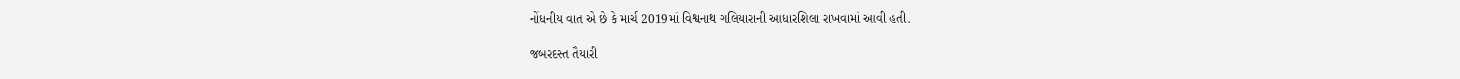નોંધનીય વાત એ છે કે માર્ચ 2019માં વિશ્વનાથ ગલિયારાની આધારશિલા રાખવામાં આવી હતી.

જબરદસ્ત તૈયારી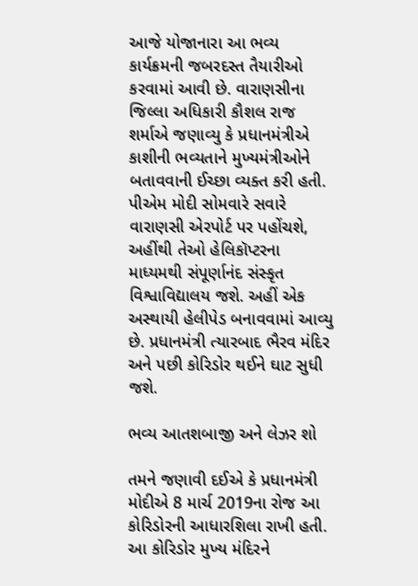આજે યોજાનારા આ ભવ્ય કાર્યક્રમની જબરદસ્ત તૈયારીઓ કરવામાં આવી છે. વારાણસીના જિલ્લા અધિકારી કૌશલ રાજ શર્માએ જણાવ્યુ કે પ્રધાનમંત્રીએ કાશીની ભવ્યતાને મુખ્યમંત્રીઓને બતાવવાની ઈચ્છા વ્યક્ત કરી હતી. પીએમ મોદી સોમવારે સવારે વારાણસી એરપોર્ટ પર પહોંચશે, અહીંથી તેઓ હેલિકૉપ્ટરના માધ્યમથી સંપૂર્ણાનંદ સંસ્કૃત વિશ્વાવિદ્યાલય જશે. અહીં એક અસ્થાયી હેલીપેડ બનાવવામાં આવ્યુ છે. પ્રધાનમંત્રી ત્યારબાદ ભૈરવ મંદિર અને પછી કોરિડોર થઈને ઘાટ સુધી જશે.

ભવ્ય આતશબાજી અને લેઝર શો

તમને જણાવી દઈએ કે પ્રધાનમંત્રી મોદીએ 8 માર્ચ 2019ના રોજ આ કોરિડોરની આધારશિલા રાખી હતી. આ કોરિડોર મુખ્ય મંદિરને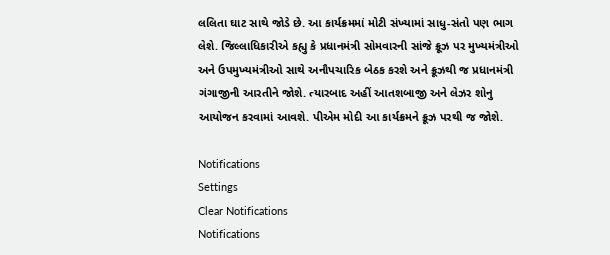લલિતા ઘાટ સાથે જોડે છે. આ કાર્યક્રમમાં મોટી સંખ્યામાં સાધુ-સંતો પણ ભાગ લેશે. જિલ્લાધિકારીએ કહ્યુ કે પ્રધાનમંત્રી સોમવારની સાંજે ક્રૂઝ પર મુખ્યમંત્રીઓ અને ઉપમુખ્યમંત્રીઓ સાથે અનૌપચારિક બેઠક કરશે અને ક્રૂઝથી જ પ્રધાનમંત્રી ગંગાજીની આરતીને જોશે. ત્યારબાદ અહીં આતશબાજી અને લેઝર શોનુ આયોજન કરવામાં આવશે. પીએમ મોદી આ કાર્યક્રમને ક્રૂઝ પરથી જ જોશે.

Notifications
Settings
Clear Notifications
Notifications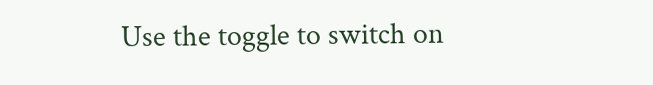Use the toggle to switch on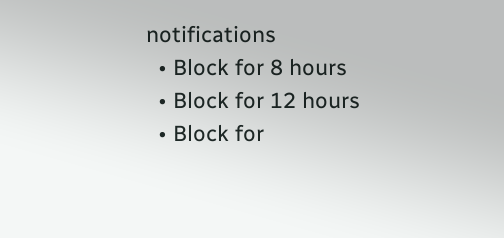notifications
  • Block for 8 hours
  • Block for 12 hours
  • Block for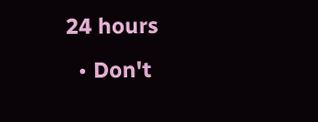24 hours
  • Don't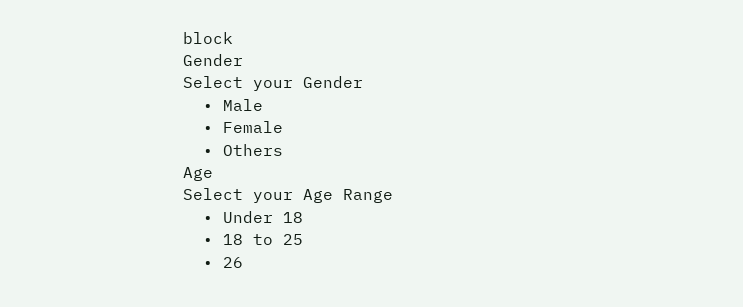block
Gender
Select your Gender
  • Male
  • Female
  • Others
Age
Select your Age Range
  • Under 18
  • 18 to 25
  • 26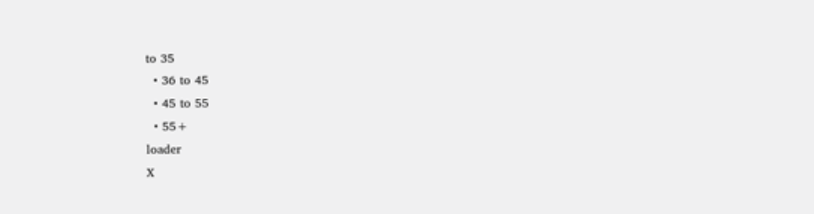to 35
  • 36 to 45
  • 45 to 55
  • 55+
loader
X